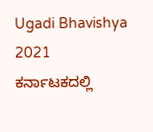Ugadi Bhavishya 2021
ಕರ್ನಾಟಕದಲ್ಲಿ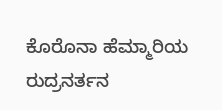ಕೊರೊನಾ ಹೆಮ್ಮಾರಿಯ ರುದ್ರನರ್ತನ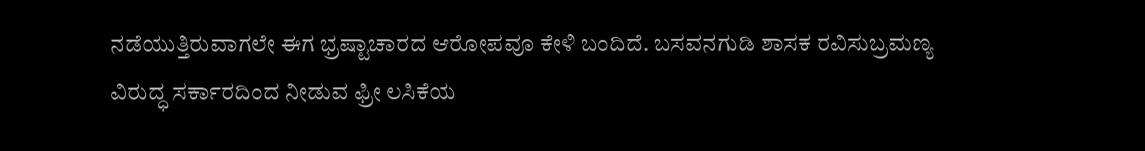ನಡೆಯುತ್ತಿರುವಾಗಲೇ ಈಗ ಭ್ರಷ್ಟಾಚಾರದ ಆರೋಪವೂ ಕೇಳಿ ಬಂದಿದೆ. ಬಸವನಗುಡಿ ಶಾಸಕ ರವಿಸುಬ್ರಮಣ್ಯ ವಿರುದ್ಧ ಸರ್ಕಾರದಿಂದ ನೀಡುವ ಫ್ರೀ ಲಸಿಕೆಯ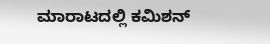ಮಾರಾಟದಲ್ಲಿ ಕಮಿಶನ್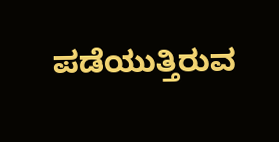ಪಡೆಯುತ್ತಿರುವ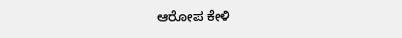ಆರೋಪ ಕೇಳಿ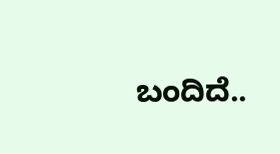ಬಂದಿದೆ..